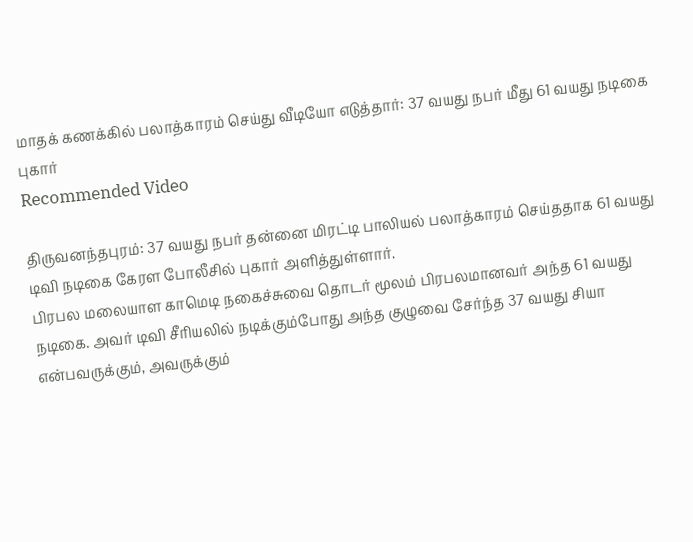மாதக் கணக்கில் பலாத்காரம் செய்து வீடியோ எடுத்தார்: 37 வயது நபர் மீது 61 வயது நடிகை புகார்
Recommended Video

திருவனந்தபுரம்: 37 வயது நபர் தன்னை மிரட்டி பாலியல் பலாத்காரம் செய்ததாக 61 வயது டிவி நடிகை கேரள போலீசில் புகார் அளித்துள்ளார்.
பிரபல மலையாள காமெடி நகைச்சுவை தொடர் மூலம் பிரபலமானவர் அந்த 61 வயது நடிகை. அவர் டிவி சீரியலில் நடிக்கும்போது அந்த குழுவை சேர்ந்த 37 வயது சியா என்பவருக்கும், அவருக்கும்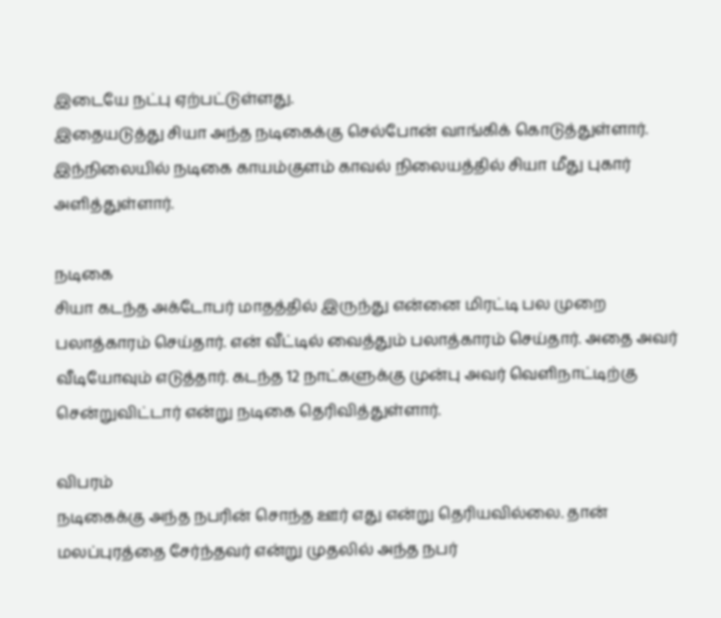இடையே நட்பு ஏற்பட்டுள்ளது.
இதையடுத்து சியா அந்த நடிகைக்கு செல்போன் வாங்கிக் கொடுத்துள்ளார். இந்நிலையில் நடிகை காயம்குளம் காவல் நிலையத்தில் சியா மீது புகார் அளித்துள்ளார்.

நடிகை
சியா கடந்த அக்டோபர் மாதத்தில் இருந்து என்னை மிரட்டி பல முறை பலாத்காரம் செய்தார். என் வீட்டில் வைத்தும் பலாத்காரம் செய்தார். அதை அவர் வீடியோவும் எடுத்தார். கடந்த 12 நாட்களுக்கு முன்பு அவர் வெளிநாட்டிற்கு சென்றுவிட்டார் என்று நடிகை தெரிவித்துள்ளார்.

விபரம்
நடிகைக்கு அந்த நபரின் சொந்த ஊர் எது என்று தெரியவில்லை. தான் மலப்புரத்தை சேர்ந்தவர் என்று முதலில் அந்த நபர்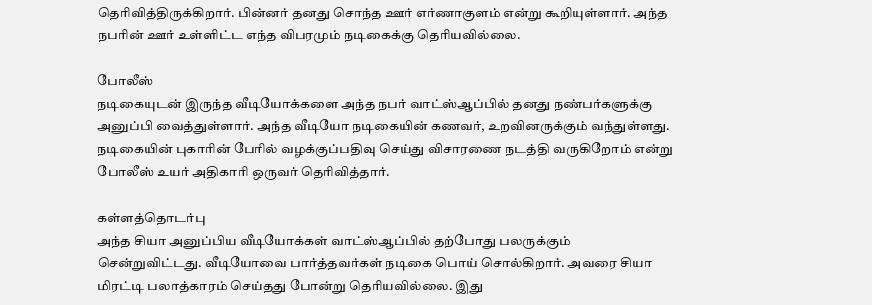தெரிவித்திருக்கிறார். பின்னர் தனது சொந்த ஊர் எர்ணாகுளம் என்று கூறியுள்ளார். அந்த நபரின் ஊர் உள்ளிட்ட எந்த விபரமும் நடிகைக்கு தெரியவில்லை.

போலீஸ்
நடிகையுடன் இருந்த வீடியோக்களை அந்த நபர் வாட்ஸ்ஆப்பில் தனது நண்பர்களுக்கு அனுப்பி வைத்துள்ளார். அந்த வீடியோ நடிகையின் கணவர், உறவினருக்கும் வந்துள்ளது. நடிகையின் புகாரின் பேரில் வழக்குப்பதிவு செய்து விசாரணை நடத்தி வருகிறோம் என்று போலீஸ் உயர் அதிகாரி ஒருவர் தெரிவித்தார்.

கள்ளத்தொடர்பு
அந்த சியா அனுப்பிய வீடியோக்கள் வாட்ஸ்ஆப்பில் தற்போது பலருக்கும் சென்றுவிட்டது. வீடியோவை பார்த்தவர்கள் நடிகை பொய் சொல்கிறார். அவரை சியா மிரட்டி பலாத்காரம் செய்தது போன்று தெரியவில்லை. இது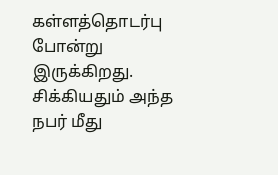கள்ளத்தொடர்பு போன்று இருக்கிறது. சிக்கியதும் அந்த நபர் மீது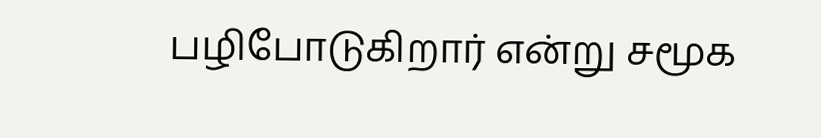பழிபோடுகிறார் என்று சமூக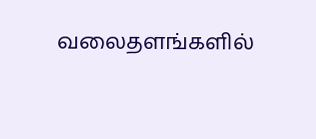வலைதளங்களில்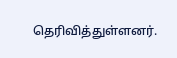தெரிவித்துள்ளனர்.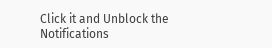Click it and Unblock the Notifications